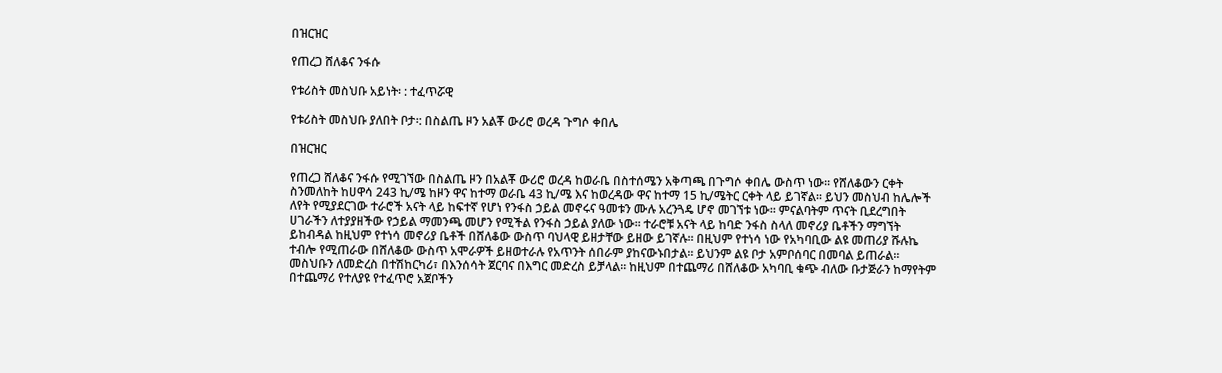በዝርዝር

የጠረጋ ሸለቆና ንፋሱ

የቱሪስት መስህቡ አይነት፡ : ተፈጥሯዊ

የቱሪስት መስህቡ ያለበት ቦታ፡: በስልጤ ዞን አልቾ ውሪሮ ወረዳ ጉግሶ ቀበሌ

በዝርዝር

የጠረጋ ሸለቆና ንፋሱ የሚገኘው በስልጤ ዞን በአልቾ ውሪሮ ወረዳ ከወራቤ በስተሰሜን አቅጣጫ በጉግሶ ቀበሌ ውስጥ ነው፡፡ የሸለቆውን ርቀት ስንመለከት ከሀዋሳ 243 ኪ/ሜ ከዞን ዋና ከተማ ወራቤ 43 ኪ/ሜ እና ከወረዳው ዋና ከተማ 15 ኪ/ሜትር ርቀት ላይ ይገኛል፡፡ ይህን መስህብ ከሌሎች ለየት የሚያደርገው ተራሮች አናት ላይ ከፍተኛ የሆነ የንፋስ ኃይል መኖሩና ዓመቱን ሙሉ አረንጓዴ ሆኖ መገኘቱ ነው፡፡ ምናልባትም ጥናት ቢደረግበት ሀገራችን ለተያያዘችው የኃይል ማመንጫ መሆን የሚችል የንፋስ ኃይል ያለው ነው፡፡ ተራሮቹ አናት ላይ ከባድ ንፋስ ስላለ መኖሪያ ቤቶችን ማግኘት ይከብዳል ከዚህም የተነሳ መኖሪያ ቤቶች በሸለቆው ውስጥ ባህላዊ ይዘታቸው ይዘው ይገኛሉ፡፡ በዚህም የተነሳ ነው የአካባቢው ልዩ መጠሪያ ሹሉኬ ተብሎ የሚጠራው በሸለቆው ውስጥ አሞራዎች ይዘወተራሉ የአጥንት ሰበራም ያከናውኑበታል፡፡ ይህንም ልዩ ቦታ አምቦሰባር በመባል ይጠራል፡፡ መስህቡን ለመድረስ በተሽከርካሪ፣ በእንሰሳት ጀርባና በእግር መድረስ ይቻላል፡፡ ከዚህም በተጨማሪ በሸለቆው አካባቢ ቁጭ ብለው ቡታጅራን ከማየትም በተጨማሪ የተለያዩ የተፈጥሮ አጀቦችን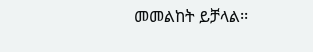መመልከት ይቻላል፡፡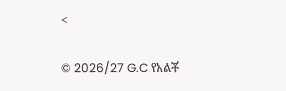<

© 2026/27 G.C የአልቾ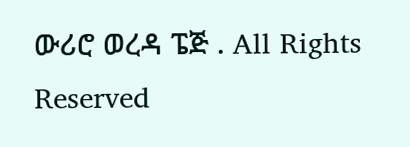ውሪሮ ወረዳ ፔጅ . All Rights Reserved